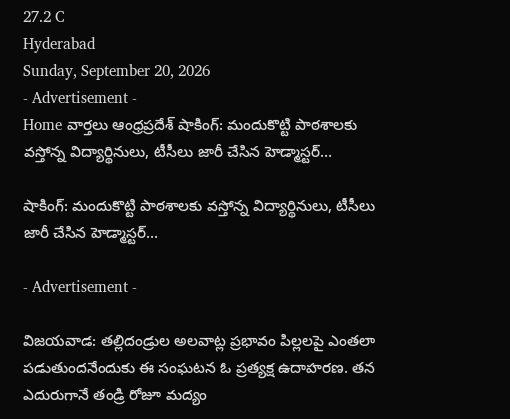27.2 C
Hyderabad
Sunday, September 20, 2026
- Advertisement -
Home వార్తలు ఆంధ్రప్రదేశ్ షాకింగ్: మందుకొట్టి పాఠశాలకు వస్తోన్న విద్యార్థినులు, టీసీలు జారీ చేసిన హెడ్మాస్టర్…

షాకింగ్: మందుకొట్టి పాఠశాలకు వస్తోన్న విద్యార్థినులు, టీసీలు జారీ చేసిన హెడ్మాస్టర్…

- Advertisement -

విజయవాడ: తల్లిదండ్రుల అలవాట్ల ప్రభావం పిల్లలపై ఎంతలా పడుతుందనేందుకు ఈ సంఘటన ఓ ప్రత్యక్ష ఉదాహరణ. తన ఎదురుగానే తండ్రి రోజూ మద్యం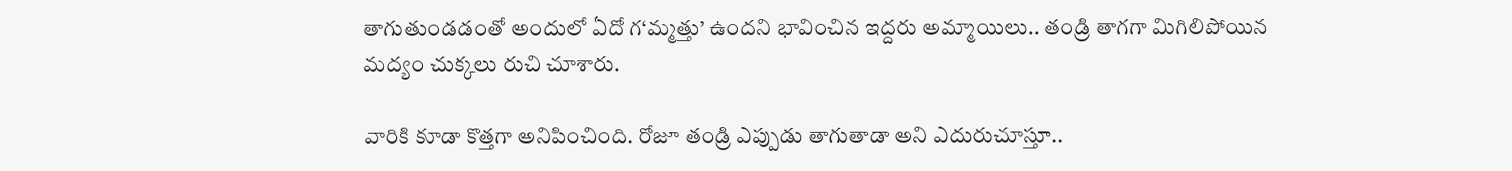తాగుతుండడంతో అందులో ఏదో గ‘మ్మత్తు’ ఉందని భావించిన ఇద్దరు అమ్మాయిలు.. తండ్రి తాగగా మిగిలిపోయిన మద్యం చుక్కలు రుచి చూశారు.

వారికి కూడా కొత్తగా అనిపించింది. రోజూ తండ్రి ఎప్పుడు తాగుతాడా అని ఎదురుచూస్తూ..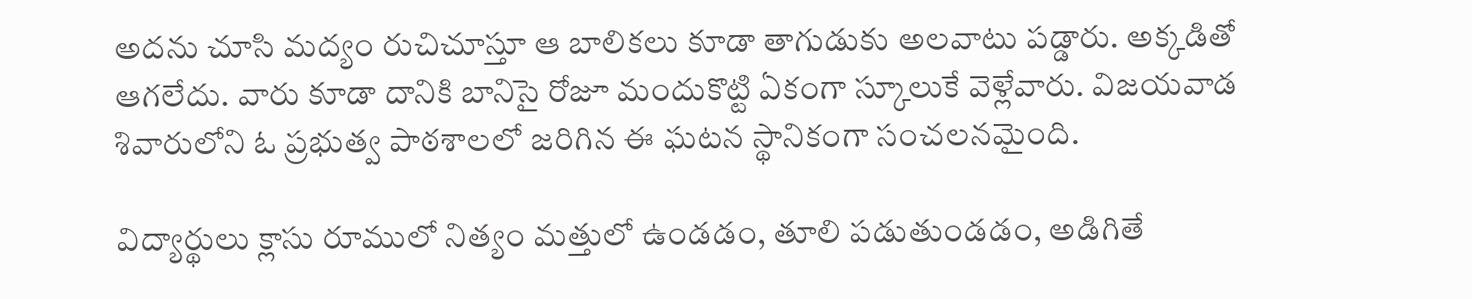అదను చూసి మద్యం రుచిచూస్తూ ఆ బాలికలు కూడా తాగుడుకు అలవాటు పడ్డారు. అక్కడితో ఆగలేదు. వారు కూడా దానికి బానిసై రోజూ మందుకొట్టి ఏకంగా స్కూలుకే వెళ్లేవారు. విజయవాడ శివారులోని ఓ ప్రభుత్వ పాఠశాలలో జరిగిన ఈ ఘటన స్థానికంగా సంచలనమైంది.

విద్యార్థులు క్లాసు రూములో నిత్యం మత్తులో ఉండడం, తూలి పడుతుండడం, అడిగితే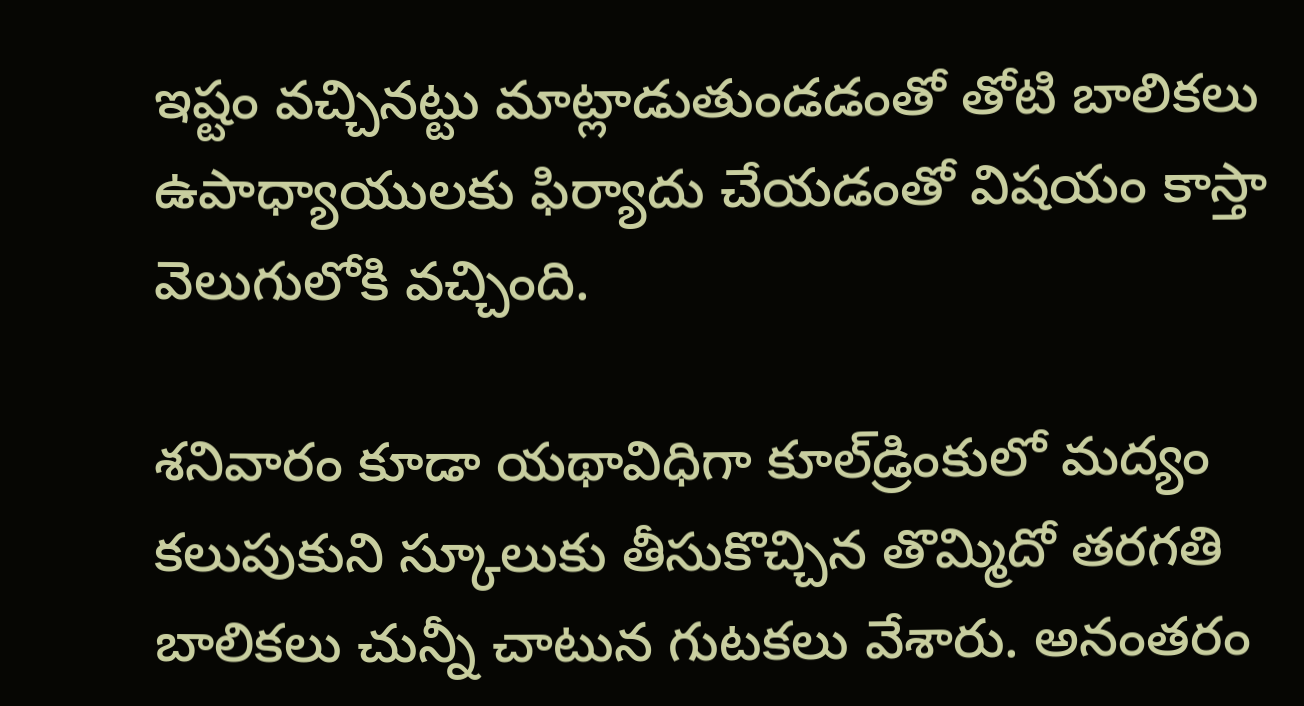ఇష్టం వచ్చినట్టు మాట్లాడుతుండడంతో తోటి బాలికలు ఉపాధ్యాయులకు ఫిర్యాదు చేయడంతో విషయం కాస్తా వెలుగులోకి వచ్చింది.

శనివారం కూడా యథావిధిగా కూల్‌డ్రింకులో మద్యం కలుపుకుని స్కూలుకు తీసుకొచ్చిన తొమ్మిదో తరగతి బాలికలు చున్నీ చాటున గుటకలు వేశారు. అనంతరం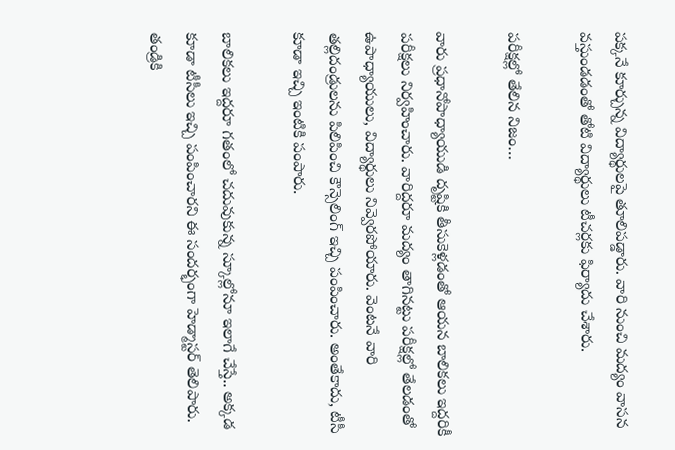పక్కనే కూర్చున్న విద్యార్థులపై తూలిపడ్డారు. వారి నుంచి మద్యం వాసన వస్తుండడంతో తోటి విద్యార్థులు టీచర్లకు ఫిర్యాదు చేశారు.

పరీక్షల్లో తేలిన నిజం…

వారు ప్రధానోపాధ్యాయుడి దృష్టికి తీసుకెళ్లడంతో ఆయన బాలికలు ఇద్దరికీ పరీక్షలు నిర్వహించారు. వారిద్దరూ మద్యం తాగినట్టు పరీక్షల్లో తేలడంతో ఉపాధ్యాయులు, విద్యార్థులు నివ్వెరపోయారు. వెంటనే వారి తల్లిదండ్రులను పిలిపించి కౌన్సెలింగ్ ఇచ్చి పంపించారు. అంతేకాదు, టీసీ కూడా ఇచ్చి ఇంటికి పంపారు.

బాలికలు ఇద్దరూ గతంలో చదువుకున్న స్కూల్లోనూ ఇలాగే చేస్తే.. అక్కడ కూడా టీసీలు ఇచ్చి పంపించారని ఈ సందర్భంగా హెడ్మాస్టర్ తెలిపారు. తండ్రికి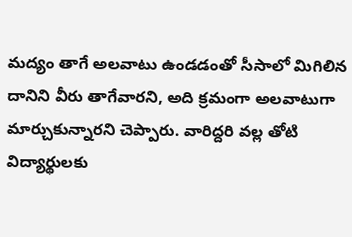మద్యం తాగే అలవాటు ఉండడంతో సీసాలో మిగిలిన దానిని వీరు తాగేవారని, అది క్రమంగా అలవాటుగా మార్చుకున్నారని చెప్పారు. వారిద్దరి వల్ల తోటి విద్యార్థులకు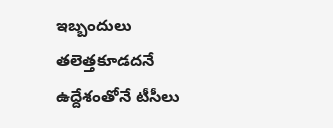ఇబ్బందులు తలెత్తకూడదనే ఉద్దేశంతోనే టీసీలు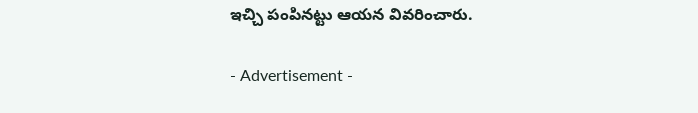ఇచ్చి పంపినట్టు ఆయన వివరించారు.

- Advertisement -